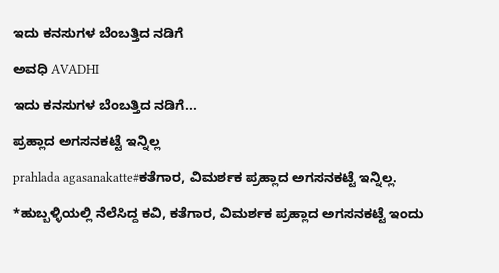ಇದು ಕನಸುಗಳ ಬೆಂಬತ್ತಿದ ನಡಿಗೆ‍

ಅವಧಿ AVADHI

ಇದು ಕನಸುಗಳ ಬೆಂಬತ್ತಿದ ನಡಿಗೆ...

ಪ್ರಹ್ಲಾದ ಅಗಸನಕಟ್ಟೆ ಇನ್ನಿಲ್ಲ

prahlada agasanakatte#ಕತೆಗಾರ, ವಿಮರ್ಶಕ ಪ್ರಹ್ಲಾದ ಅಗಸನಕಟ್ಟೆ ಇನ್ನಿಲ್ಲ.

*ಹುಬ್ಬಳ್ಳಿಯಲ್ಲಿ ನೆಲೆಸಿದ್ದ ಕವಿ, ಕತೆಗಾರ, ವಿಮರ್ಶಕ ಪ್ರಹ್ಲಾದ ಅಗಸನಕಟ್ಟೆ ಇಂದು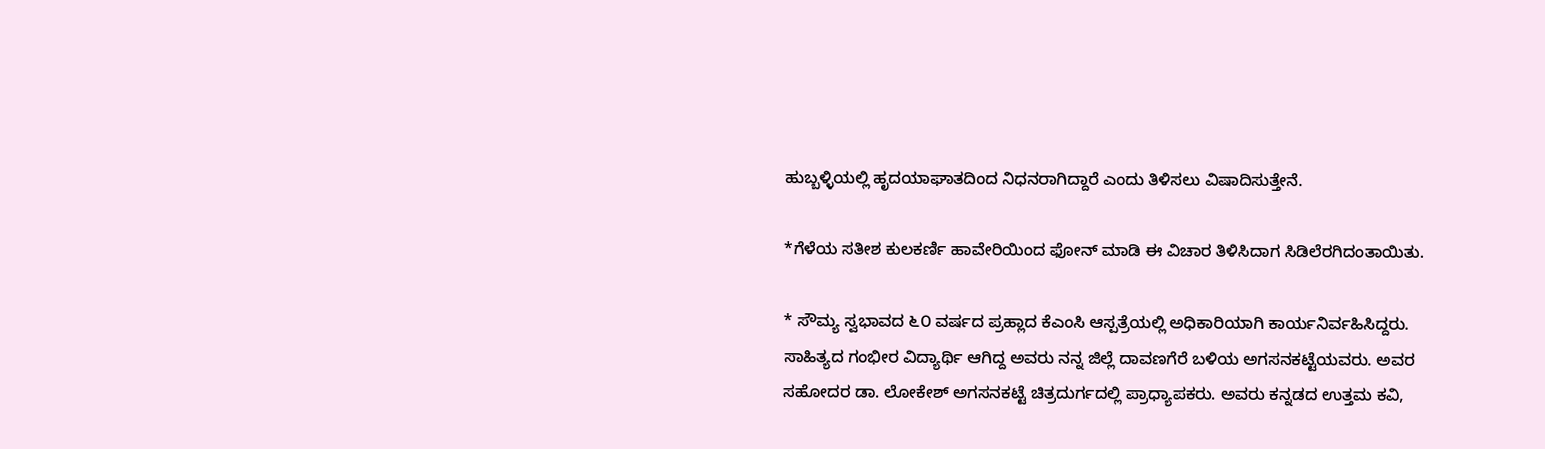ಹುಬ್ಬಳ್ಳಿಯಲ್ಲಿ ಹೃದಯಾಘಾತದಿಂದ ನಿಧನರಾಗಿದ್ದಾರೆ ಎಂದು ತಿಳಿಸಲು ವಿಷಾದಿಸುತ್ತೇನೆ.

*ಗೆಳೆಯ ಸತೀಶ ಕುಲಕರ್ಣಿ ಹಾವೇರಿಯಿಂದ ಫೋನ್ ಮಾಡಿ ಈ ವಿಚಾರ ತಿಳಿಸಿದಾಗ ಸಿಡಿಲೆರಗಿದಂತಾಯಿತು.

* ಸೌಮ್ಯ ಸ್ವಭಾವದ ೬೦ ವರ್ಷದ ಪ್ರಹ್ಲಾದ ಕೆಎಂಸಿ ಆಸ್ಪತ್ರೆಯಲ್ಲಿ ಅಧಿಕಾರಿಯಾಗಿ ಕಾರ್ಯನಿರ್ವಹಿಸಿದ್ದರು. ಸಾಹಿತ್ಯದ ಗಂಭೀರ ವಿದ್ಯಾರ್ಥಿ ಆಗಿದ್ದ ಅವರು ನನ್ನ ಜಿಲ್ಲೆ ದಾವಣಗೆರೆ ಬಳಿಯ ಅಗಸನಕಟ್ಟೆಯವರು. ಅವರ ಸಹೋದರ ಡಾ. ಲೋಕೇಶ್ ಅಗಸನಕಟ್ಟೆ ಚಿತ್ರದುರ್ಗದಲ್ಲಿ ಪ್ರಾಧ್ಯಾಪಕರು. ಅವರು ಕನ್ನಡದ ಉತ್ತಮ ಕವಿ,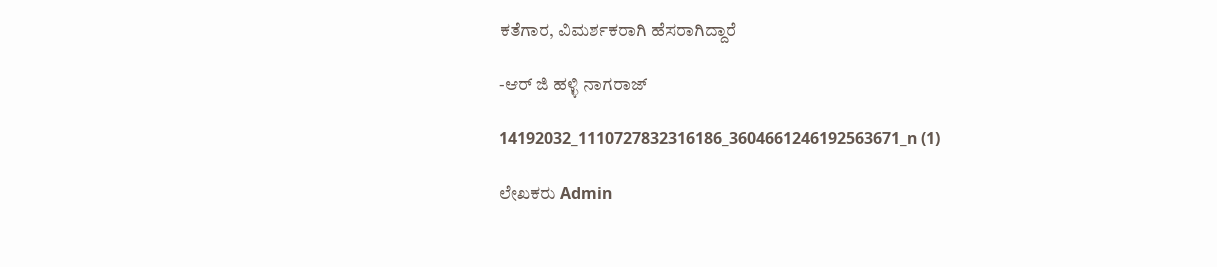ಕತೆಗಾರ, ವಿಮರ್ಶಕರಾಗಿ ಹೆಸರಾಗಿದ್ದಾರೆ

-ಆರ್ ಜಿ ಹಳ್ಳಿ ನಾಗರಾಜ್

14192032_1110727832316186_3604661246192563671_n (1)

ಲೇಖಕರು Admin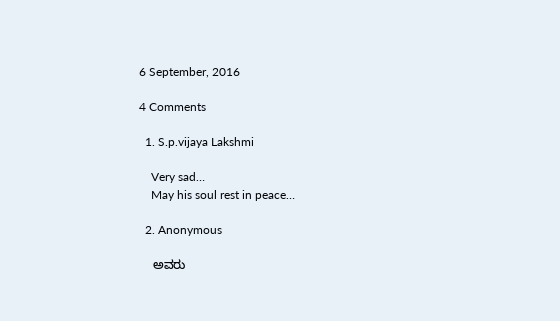6 September, 2016

4 Comments

  1. S.p.vijaya Lakshmi

    Very sad…
    May his soul rest in peace…

  2. Anonymous

    ಅವರು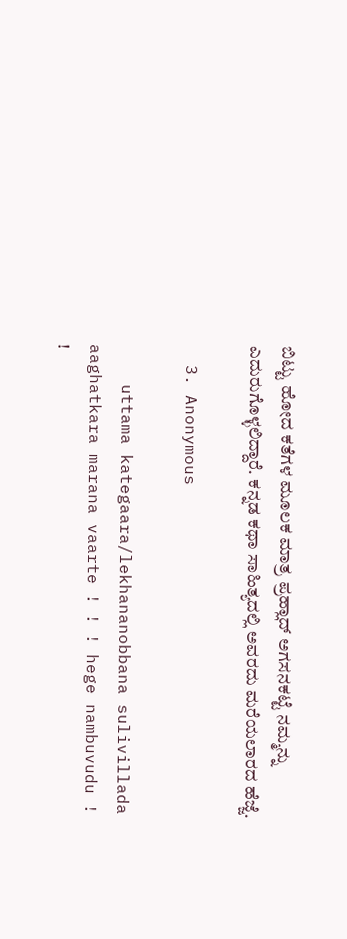ಬಿಟ್ಟು ಹೋದ ಕತೆಗಳ ಮೂಲಕ ಮಾತ್ರ ಪ್ರಹ್ಲಾದ್ ಅಗಸನಕಟ್ಟೆ ನಮ್ಮನ್ನು ಎದುರುಗೊಳ್ಳಲಿದ್ದಾರೆ. ಕನ್ನಡ ಕಥಾ ಸಾಹಿತ್ಯದಲ್ಲಿ ಅವರದು ಮರೆಯಲಾರದ ಹೆಜ್ಜೆ.

  3. Anonymous

    uttama kategaara/lekhananobbana sulivillada aaghatkara marana vaarte ! ! ! hege nambuvudu ! !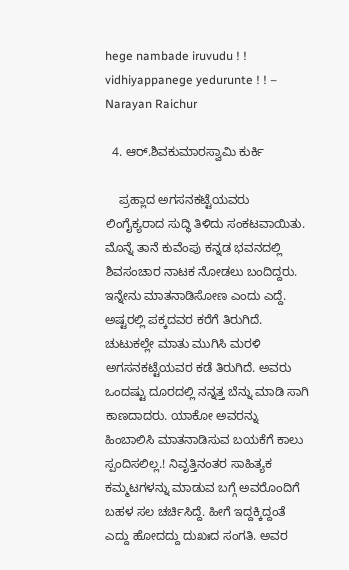hege nambade iruvudu ! ! vidhiyappanege yedurunte ! ! – Narayan Raichur

  4. ಆರ್.ಶಿವಕುಮಾರಸ್ವಾಮಿ ಕುರ್ಕಿ

    ಪ್ರಹ್ಲಾದ ಅಗಸನಕಟ್ಟೆಯವರು ಲಿಂಗೈಕ್ಯರಾದ ಸುದ್ಧಿ ತಿಳಿದು ಸಂಕಟವಾಯಿತು‌. ಮೊನ್ನೆ ತಾನೆ ಕುವೆಂಪು ಕನ್ನಡ ಭವನದಲ್ಲಿ ಶಿವಸಂಚಾರ ನಾಟಕ ನೋಡಲು ಬಂದಿದ್ದರು. ಇನ್ನೇನು ಮಾತನಾಡಿಸೋಣ ಎಂದು ಎದ್ದೆ. ಅಷ್ಟರಲ್ಲಿ ಪಕ್ಕದವರ ಕರೆಗೆ ತಿರುಗಿದೆ. ಚುಟುಕಲ್ಲೇ ಮಾತು ಮುಗಿಸಿ ಮರಳಿ ಅಗಸನಕಟ್ಟೆಯವರ ಕಡೆ ತಿರುಗಿದೆ. ಅವರು ಒಂದಷ್ಟು ದೂರದಲ್ಲಿ ನನ್ನತ್ತ ಬೆನ್ನು ಮಾಡಿ ಸಾಗಿ ಕಾಣದಾದರು. ಯಾಕೋ ಅವರನ್ನು ಹಿಂಬಾಲಿಸಿ ಮಾತನಾಡಿಸುವ ಬಯಕೆಗೆ ಕಾಲು ಸ್ಪಂದಿಸಲಿಲ್ಲ.! ನಿವೃತ್ತಿನಂತರ ಸಾಹಿತ್ಯಕ ಕಮ್ಮಟಗಳನ್ನು ಮಾಡುವ ಬಗ್ಗೆ ಅವರೊಂದಿಗೆ ಬಹಳ ಸಲ ಚರ್ಚಿಸಿದ್ದೆ. ಹೀಗೆ ಇದ್ದಕ್ಕಿದ್ದಂತೆ ಎದ್ದು ಹೋದದ್ದು ದುಖಃದ ಸಂಗತಿ. ಅವರ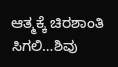ಆತ್ಮಕ್ಕೆ ಚಿರಶಾಂತಿ ಸಿಗಲಿ…ಶಿವು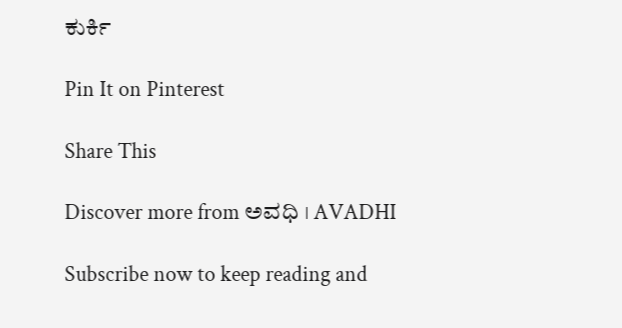ಕುರ್ಕಿ

Pin It on Pinterest

Share This

Discover more from ಅವಧಿ । AVADHI

Subscribe now to keep reading and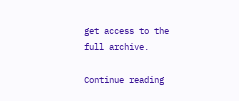get access to the full archive.

Continue reading